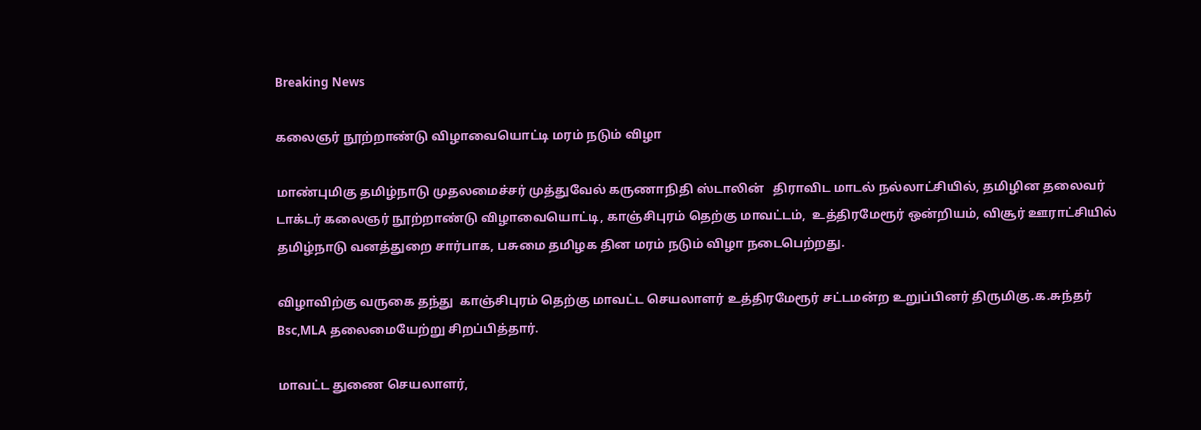Breaking News

கலைஞர் நூற்றாண்டு விழாவையொட்டி மரம் நடும் விழா

மாண்புமிகு தமிழ்நாடு முதலமைச்சர் முத்துவேல் கருணாநிதி ஸ்டாலின்   திராவிட மாடல் நல்லாட்சியில், தமிழின தலைவர் டாக்டர் கலைஞர் நூற்றாண்டு விழாவையொட்டி, காஞ்சிபுரம் தெற்கு மாவட்டம்,  உத்திரமேரூர் ஒன்றியம், விசூர் ஊராட்சியில் தமிழ்நாடு வனத்துறை சார்பாக, பசுமை தமிழக தின மரம் நடும் விழா நடைபெற்றது.

விழாவிற்கு வருகை தந்து  காஞ்சிபுரம் தெற்கு மாவட்ட செயலாளர் உத்திரமேரூர் சட்டமன்ற உறுப்பினர் திருமிகு.க.சுந்தர் Bsc,MLA தலைமையேற்று சிறப்பித்தார்.

மாவட்ட துணை செயலாளர்,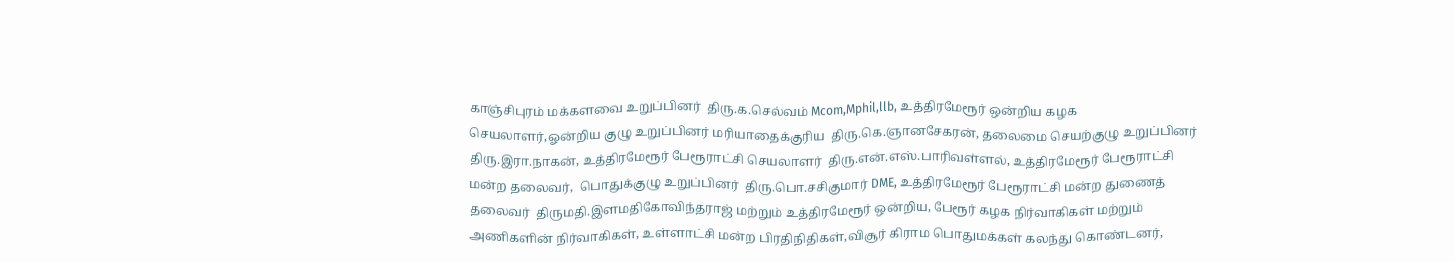காஞ்சிபுரம் மக்களவை உறுப்பினர்  திரு.க.செல்வம் Mcom,Mphil,llb, உத்திரமேரூர் ஒன்றிய கழக செயலாளர்,ஓன்றிய குழு உறுப்பினர் மரியாதைக்குரிய  திரு.கெ.ஞானசேகரன், தலைமை செயற்குழு உறுப்பினர் திரு.இரா.நாகன், உத்திரமேரூர் பேரூராட்சி செயலாளர்  திரு.என்.எஸ்.பாரிவள்ளல், உத்திரமேரூர் பேரூராட்சி மன்ற தலைவர்,  பொதுக்குழு உறுப்பினர்  திரு.பொ.சசிகுமார் DME, உத்திரமேரூர் பேரூராட்சி மன்ற துணைத் தலைவர்  திருமதி.இளமதிகோவிந்தராஜ் மற்றும் உத்திரமேரூர் ஒன்றிய, பேரூர் கழக நிர்வாகிகள் மற்றும் அணிகளின் நிர்வாகிகள், உள்ளாட்சி மன்ற பிரதிநிதிகள்,விசூர் கிராம பொதுமக்கள் கலந்து கொண்டனர்,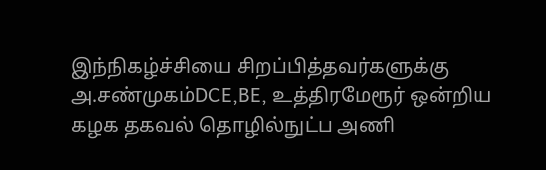இந்நிகழ்ச்சியை சிறப்பித்தவர்களுக்கு அ.சண்முகம்DCE,BE, உத்திரமேரூர் ஒன்றிய கழக தகவல் தொழில்நுட்ப அணி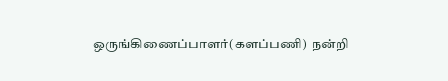ஒருங்கிணைப்பாளர்(களப்பணி)  நன்றி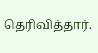தெரிவித்தார்.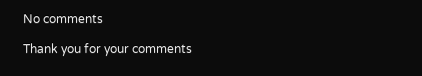No comments

Thank you for your comments